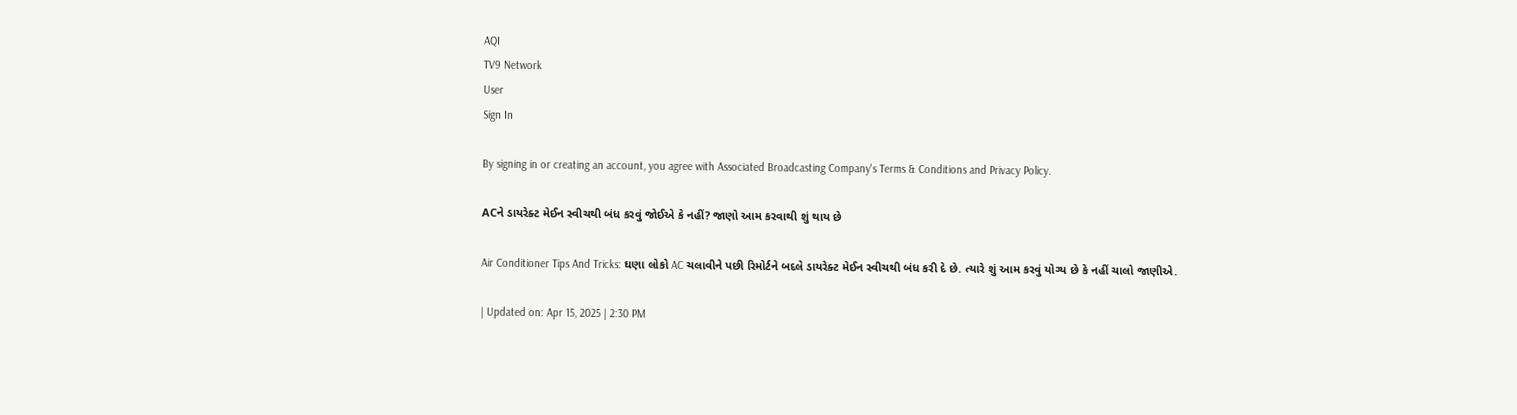AQI
TV9 Network
User
Sign In

By signing in or creating an account, you agree with Associated Broadcasting Company's Terms & Conditions and Privacy Policy.

ACને ડાયરેક્ટ મેઈન સ્વીચથી બંધ કરવું જોઈએ કે નહીં? જાણો આમ કરવાથી શું થાય છે

Air Conditioner Tips And Tricks: ઘણા લોકો AC ચલાવીને પછી રિમોર્ટને બદલે ડાયરેક્ટ મેઈન સ્વીચથી બંધ કરી દે છે. ત્યારે શું આમ કરવું યોગ્ય છે કે નહીં ચાલો જાણીએ.

| Updated on: Apr 15, 2025 | 2:30 PM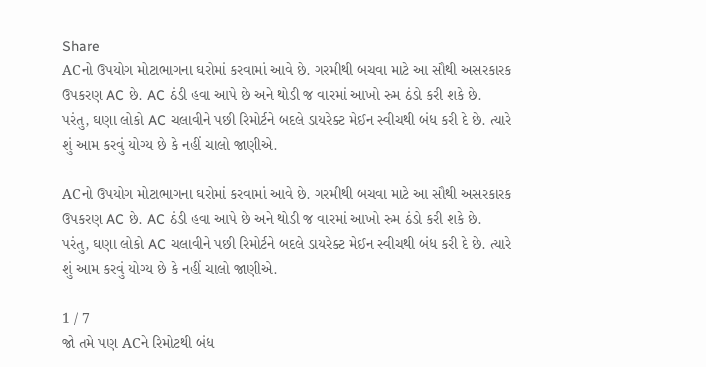Share
ACનો ઉપયોગ મોટાભાગના ઘરોમાં કરવામાં આવે છે. ગરમીથી બચવા માટે આ સૌથી અસરકારક ઉપકરણ AC છે. AC ઠંડી હવા આપે છે અને થોડી જ વારમાં આખો રુમ ઠંડો કરી શકે છે. પરંતુ, ઘણા લોકો AC ચલાવીને પછી રિમોર્ટને બદલે ડાયરેક્ટ મેઈન સ્વીચથી બંધ કરી દે છે. ત્યારે શું આમ કરવું યોગ્ય છે કે નહીં ચાલો જાણીએ.

ACનો ઉપયોગ મોટાભાગના ઘરોમાં કરવામાં આવે છે. ગરમીથી બચવા માટે આ સૌથી અસરકારક ઉપકરણ AC છે. AC ઠંડી હવા આપે છે અને થોડી જ વારમાં આખો રુમ ઠંડો કરી શકે છે. પરંતુ, ઘણા લોકો AC ચલાવીને પછી રિમોર્ટને બદલે ડાયરેક્ટ મેઈન સ્વીચથી બંધ કરી દે છે. ત્યારે શું આમ કરવું યોગ્ય છે કે નહીં ચાલો જાણીએ.

1 / 7
જો તમે પણ ACને રિમોટથી બંધ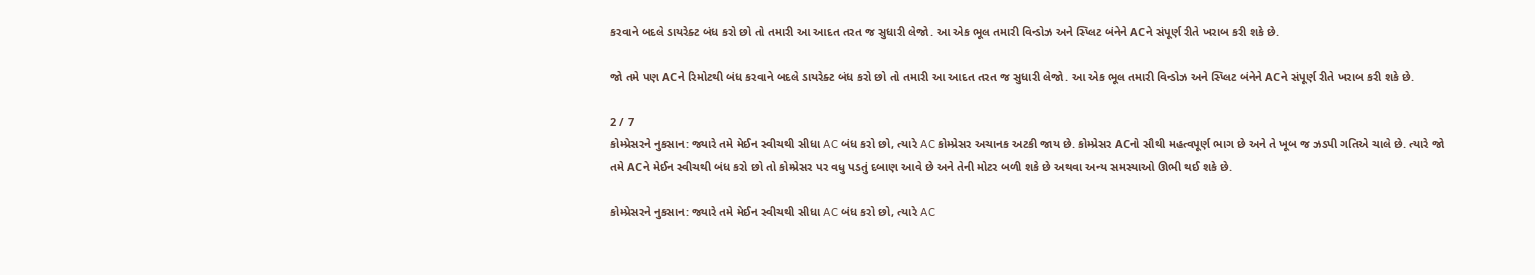કરવાને બદલે ડાયરેક્ટ બંધ કરો છો તો તમારી આ આદત તરત જ સુધારી લેજો. આ એક ભૂલ તમારી વિન્ડોઝ અને સ્પ્લિટ બંનેને ACને સંપૂર્ણ રીતે ખરાબ કરી શકે છે.

જો તમે પણ ACને રિમોટથી બંધ કરવાને બદલે ડાયરેક્ટ બંધ કરો છો તો તમારી આ આદત તરત જ સુધારી લેજો. આ એક ભૂલ તમારી વિન્ડોઝ અને સ્પ્લિટ બંનેને ACને સંપૂર્ણ રીતે ખરાબ કરી શકે છે.

2 / 7
કોમ્પ્રેસરને નુકસાન: જ્યારે તમે મેઈન સ્વીચથી સીધા AC બંધ કરો છો, ત્યારે AC કોમ્પ્રેસર અચાનક અટકી જાય છે. કોમ્પ્રેસર ACનો સૌથી મહત્વપૂર્ણ ભાગ છે અને તે ખૂબ જ ઝડપી ગતિએ ચાલે છે. ત્યારે જો તમે ACને મેઈન સ્વીચથી બંધ કરો છો તો કોમ્પ્રેસર પર વધુ પડતું દબાણ આવે છે અને તેની મોટર બળી શકે છે અથવા અન્ય સમસ્યાઓ ઊભી થઈ શકે છે.

કોમ્પ્રેસરને નુકસાન: જ્યારે તમે મેઈન સ્વીચથી સીધા AC બંધ કરો છો, ત્યારે AC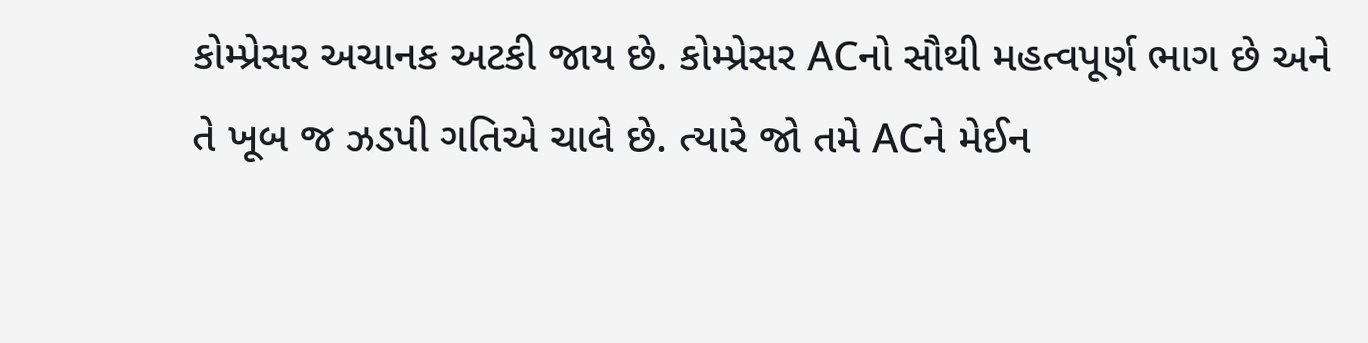કોમ્પ્રેસર અચાનક અટકી જાય છે. કોમ્પ્રેસર ACનો સૌથી મહત્વપૂર્ણ ભાગ છે અને તે ખૂબ જ ઝડપી ગતિએ ચાલે છે. ત્યારે જો તમે ACને મેઈન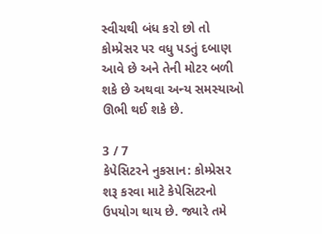સ્વીચથી બંધ કરો છો તો કોમ્પ્રેસર પર વધુ પડતું દબાણ આવે છે અને તેની મોટર બળી શકે છે અથવા અન્ય સમસ્યાઓ ઊભી થઈ શકે છે.

3 / 7
કેપેસિટરને નુકસાન: કોમ્પ્રેસર શરૂ કરવા માટે કેપેસિટરનો ઉપયોગ થાય છે. જ્યારે તમે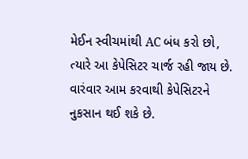મેઈન સ્વીચમાંથી AC બંધ કરો છો, ત્યારે આ કેપેસિટર ચાર્જ રહી જાય છે. વારંવાર આમ કરવાથી કેપેસિટરને નુકસાન થઈ શકે છે.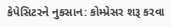કેપેસિટરને નુકસાન: કોમ્પ્રેસર શરૂ કરવા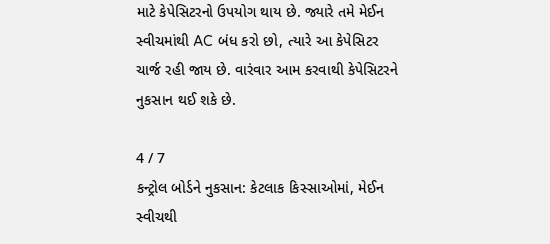માટે કેપેસિટરનો ઉપયોગ થાય છે. જ્યારે તમે મેઈન સ્વીચમાંથી AC બંધ કરો છો, ત્યારે આ કેપેસિટર ચાર્જ રહી જાય છે. વારંવાર આમ કરવાથી કેપેસિટરને નુકસાન થઈ શકે છે.

4 / 7
કન્ટ્રોલ બોર્ડને નુકસાન: કેટલાક કિસ્સાઓમાં, મેઈન સ્વીચથી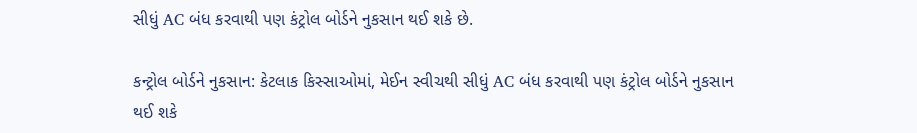સીધું AC બંધ કરવાથી પણ કંટ્રોલ બોર્ડને નુકસાન થઈ શકે છે.

કન્ટ્રોલ બોર્ડને નુકસાન: કેટલાક કિસ્સાઓમાં, મેઈન સ્વીચથી સીધું AC બંધ કરવાથી પણ કંટ્રોલ બોર્ડને નુકસાન થઈ શકે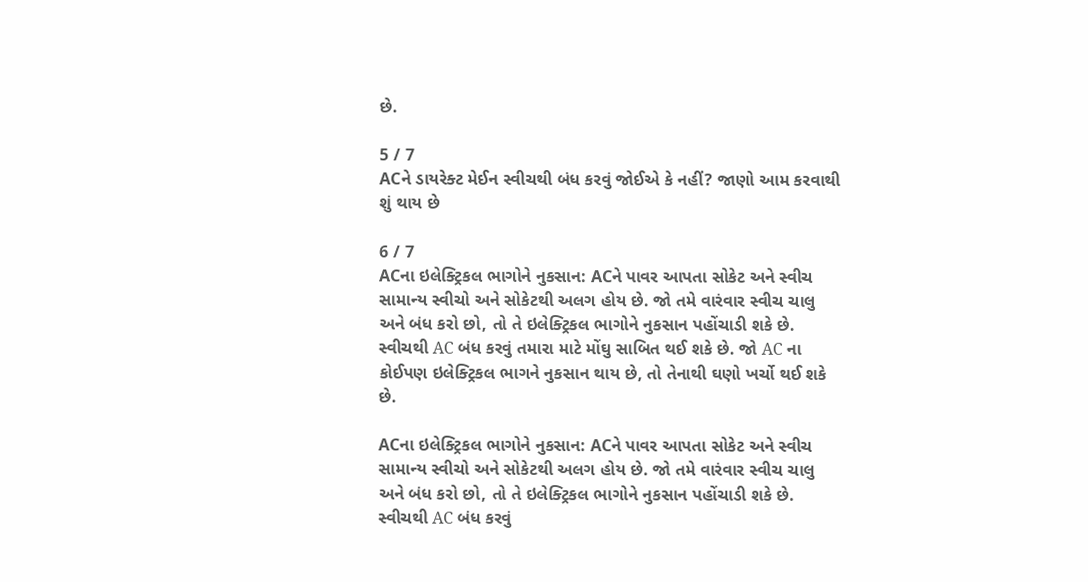છે.

5 / 7
ACને ડાયરેક્ટ મેઈન સ્વીચથી બંધ કરવું જોઈએ કે નહીં? જાણો આમ કરવાથી શું થાય છે

6 / 7
ACના ઇલેક્ટ્રિકલ ભાગોને નુકસાન: ACને પાવર આપતા સોકેટ અને સ્વીચ સામાન્ય સ્વીચો અને સોકેટથી અલગ હોય છે. જો તમે વારંવાર સ્વીચ ચાલુ અને બંધ કરો છો, તો તે ઇલેક્ટ્રિકલ ભાગોને નુકસાન પહોંચાડી શકે છે. સ્વીચથી AC બંધ કરવું તમારા માટે મોંઘુ સાબિત થઈ શકે છે. જો AC ના કોઈપણ ઇલેક્ટ્રિકલ ભાગને નુકસાન થાય છે, તો તેનાથી ઘણો ખર્ચો થઈ શકે છે.

ACના ઇલેક્ટ્રિકલ ભાગોને નુકસાન: ACને પાવર આપતા સોકેટ અને સ્વીચ સામાન્ય સ્વીચો અને સોકેટથી અલગ હોય છે. જો તમે વારંવાર સ્વીચ ચાલુ અને બંધ કરો છો, તો તે ઇલેક્ટ્રિકલ ભાગોને નુકસાન પહોંચાડી શકે છે. સ્વીચથી AC બંધ કરવું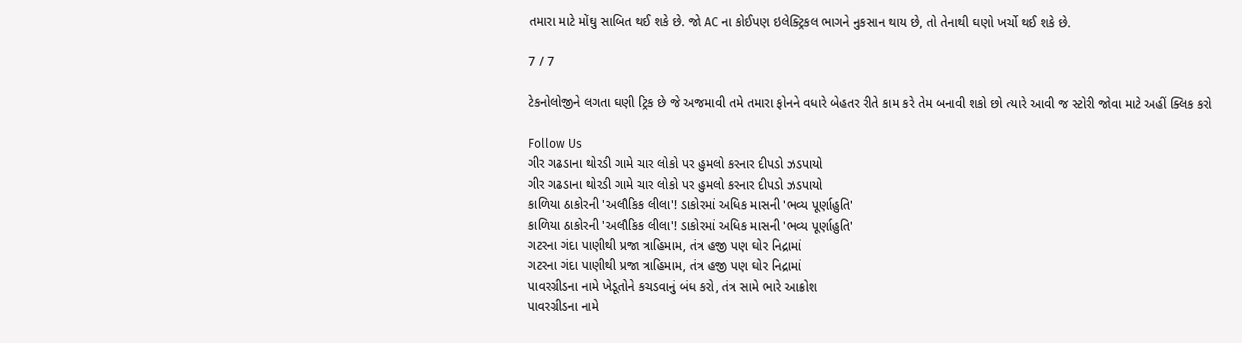તમારા માટે મોંઘુ સાબિત થઈ શકે છે. જો AC ના કોઈપણ ઇલેક્ટ્રિકલ ભાગને નુકસાન થાય છે, તો તેનાથી ઘણો ખર્ચો થઈ શકે છે.

7 / 7

ટેકનોલોજીને લગતા ઘણી ટ્રિક છે જે અજમાવી તમે તમારા ફોનને વધારે બેહતર રીતે કામ કરે તેમ બનાવી શકો છો ત્યારે આવી જ સ્ટોરી જોવા માટે અહીં ક્લિક કરો

Follow Us
ગીર ગઢડાના થોરડી ગામે ચાર લોકો પર હુમલો કરનાર દીપડો ઝડપાયો
ગીર ગઢડાના થોરડી ગામે ચાર લોકો પર હુમલો કરનાર દીપડો ઝડપાયો
કાળિયા ઠાકોરની 'અલૌકિક લીલા'! ડાકોરમાં અધિક માસની 'ભવ્ય પૂર્ણાહુતિ'
કાળિયા ઠાકોરની 'અલૌકિક લીલા'! ડાકોરમાં અધિક માસની 'ભવ્ય પૂર્ણાહુતિ'
ગટરના ગંદા પાણીથી પ્રજા ત્રાહિમામ, તંત્ર હજી પણ ઘોર નિદ્રામાં
ગટરના ગંદા પાણીથી પ્રજા ત્રાહિમામ, તંત્ર હજી પણ ઘોર નિદ્રામાં
પાવરગ્રીડના નામે ખેડૂતોને કચડવાનું બંધ કરો, તંત્ર સામે ભારે આક્રોશ
પાવરગ્રીડના નામે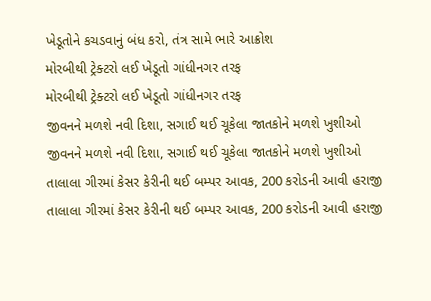ખેડૂતોને કચડવાનું બંધ કરો, તંત્ર સામે ભારે આક્રોશ
મોરબીથી ટ્રેક્ટરો લઈ ખેડૂતો ગાંધીનગર તરફ
મોરબીથી ટ્રેક્ટરો લઈ ખેડૂતો ગાંધીનગર તરફ
જીવનને મળશે નવી દિશા, સગાઈ થઈ ચૂકેલા જાતકોને મળશે ખુશીઓ
જીવનને મળશે નવી દિશા, સગાઈ થઈ ચૂકેલા જાતકોને મળશે ખુશીઓ
તાલાલા ગીરમાં કેસર કેરીની થઈ બમ્પર આવક, 200 કરોડની આવી હરાજી
તાલાલા ગીરમાં કેસર કેરીની થઈ બમ્પર આવક, 200 કરોડની આવી હરાજી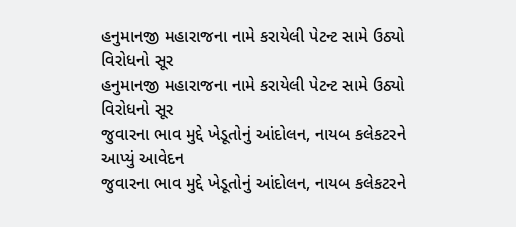હનુમાનજી મહારાજના નામે કરાયેલી પેટન્ટ સામે ઉઠ્યો વિરોધનો સૂર
હનુમાનજી મહારાજના નામે કરાયેલી પેટન્ટ સામે ઉઠ્યો વિરોધનો સૂર
જુવારના ભાવ મુદ્દે ખેડૂતોનું આંદોલન, નાયબ કલેકટરને આપ્યું આવેદન
જુવારના ભાવ મુદ્દે ખેડૂતોનું આંદોલન, નાયબ કલેકટરને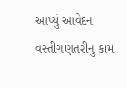આપ્યું આવેદન
વસ્તીગણતરીનુ કામ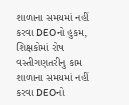શાળાના સમયમાં નહીં કરવા DEOનો હુકમ, શિક્ષકોમાં રોષ
વસ્તીગણતરીનુ કામ શાળાના સમયમાં નહીં કરવા DEOનો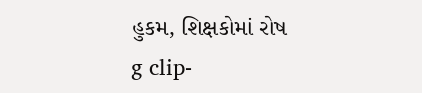હુકમ, શિક્ષકોમાં રોષ
g clip-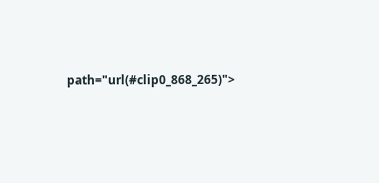path="url(#clip0_868_265)">